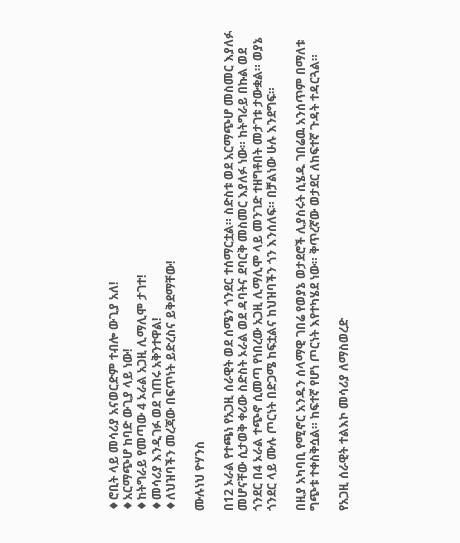♦ሮቢት ላይ መሳሪያ አናወርድም ተብሎ ውጊያ አለ!
♦አርማጭሆ ከባድ ውጊያ ላይ ነው!
♦ከትግራይ የመጣው 4 ኦራል አጋዚ ሊማሊሞ ታገተ!
♦መሳሪያ እንዲገፉ ወደ ገጠሩ አቅንተዋል!
♦ለህዝባችን መረጃው በፍጥነት ይድረስና ይቅደማቸው!

ሙሉነህ ዮሃንስ

በ12 ኦራል የተጫነ የአጋዚ ሰራዊት ወደ ሰሜን ጎንደር ተሰማርቷል። ስድስቱ ወደ አርማጭሆ መስመር እያለፉ መሆናቸው ሲታወቅ ቀሪው ስድስት ኦራል ወደ ዳባትና ደባርቅ መስመር እያለፉ ነው። ከትግራይ በኩል ወደ ጎንደር በ4 ኦራል ተጭኖ ሲመጣ የነበረው አጋዚ ሊማሊሞ ላይ መንገድ ተዘግቶበት መታገቱ ታውቋል። ወያኔ ጎንደር ላይ ሙሉ ጦርነት በድጋሜ ከፍቷልና ከህዝባችን ጎን እንሰለፍ። በቻልነው ሁሉ እንደግፍ።

በዚያ አካባቢ የሚኖር አንዱን ሰላማዊ ገበሬ የወያኔ ወታደሮች ሊያስሩት ሲሄዱ ገበሬዉ አንሰጥም በማለቱ ግጭቱ ተቀስቅሷል። ከፍተኛ የሆነ ጦርነት እየተካሄደ ነው። ቅጥረኛው ወታደር ለከፍተኛ ጉዳት ተዳርጓል።

የአጋዚ ሰራዊት ተልእኮ መሳሪያ ለማስወረድ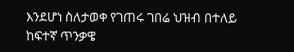እንደሆነ ስለታወቀ የገጠሩ ገበሬ ህዝብ በተለይ ከፍተኛ ጥንቃዌ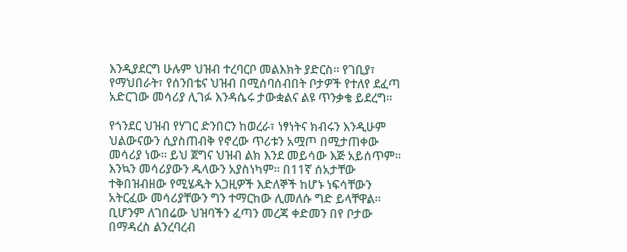እንዲያደርግ ሁሉም ህዝብ ተረባርቦ መልእክት ያድርስ። የገቢያ፣ የማህበራት፣ የሰንበቴና ህዝብ በሚሰባሰብበት ቦታዎች የተለየ ደፈጣ አድርገው መሳሪያ ሊገፉ እንዳሴሩ ታውቋልና ልዩ ጥንቃቄ ይደረግ።

የጎንደር ህዝብ የሃገር ድንበርን ከወረራ፣ ነፃነትና ክብሩን እንዲሁም ህልውናውን ሲያስጠብቅ የኖረው ጥሪቱን አሟጦ በሚታጠቀው መሳሪያ ነው። ይህ ጀግና ህዝብ ልክ እንደ መይሳው እጅ አይሰጥም። እንኳን መሳሪያውን ዱላውን አያስነካም። በ11ኛ ሰአታቸው ተቅበዝብዘው የሚሄዱት አጋዚዎች እድለኞች ከሆኑ ነፍሳቸውን አትርፈው መሳሪያቸውን ግን ተማርከው ሊመለሱ ግድ ይላቸዋል። ቢሆንም ለገበሬው ህዝባችን ፈጣን መረጃ ቀድመን በየ ቦታው በማዳረስ ልንረባረብ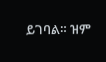ይገባል። ዝም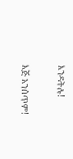እንዳትሉ!

እጅ አንሰጥም!